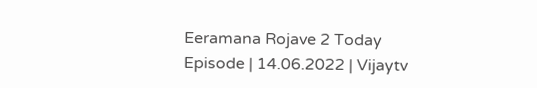Eeramana Rojave 2 Today Episode | 14.06.2022 | Vijaytv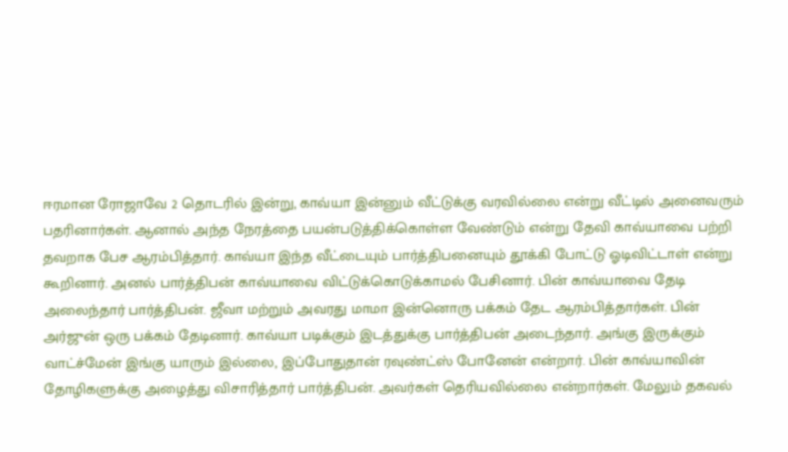ஈரமான ரோஜாவே 2 தொடரில் இன்று, காவ்யா இன்னும் வீட்டுக்கு வரவில்லை என்று வீட்டில் அனைவரும் பதரினார்கள். ஆனால் அந்த நேரத்தை பயன்படுத்திக்கொள்ள வேண்டும் என்று தேவி காவ்யாவை பற்றி தவறாக பேச ஆரம்பித்தார். காவ்யா இந்த வீட்டையும் பார்த்திபனையும் தூக்கி போட்டு ஓடிவிட்டாள் என்று கூறினார். அனல் பார்த்திபன் காவ்யாவை விட்டுக்கொடுக்காமல் பேசினார். பின் காவ்யாவை தேடி அலைந்தார் பார்த்திபன். ஜீவா மற்றும் அவரது மாமா இன்னொரு பக்கம் தேட ஆரம்பித்தார்கள். பின் அர்ஜுன் ஒரு பக்கம் தேடினார். காவ்யா படிக்கும் இடத்துக்கு பார்த்திபன் அடைந்தார். அங்கு இருக்கும் வாட்ச்மேன் இங்கு யாரும் இல்லை, இப்போதுதான் ரவுண்ட்ஸ் போனேன் என்றார். பின் காவ்யாவின் தோழிகளுக்கு அழைத்து விசாரித்தார் பார்த்திபன். அவர்கள் தெரியவில்லை என்றார்கள். மேலும் தகவல்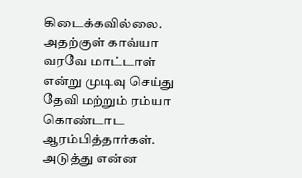கிடைக்கவில்லை. அதற்குள் காவ்யா வரவே மாட்டாள் என்று முடிவு செய்து தேவி மற்றும் ரம்யா கொண்டாட ஆரம்பித்தார்கள். அடுத்து என்ன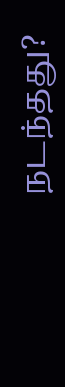நடந்தது?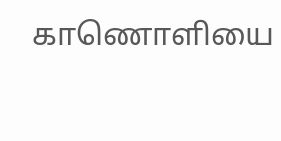காணொளியை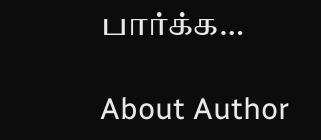பார்க்க…

About Author